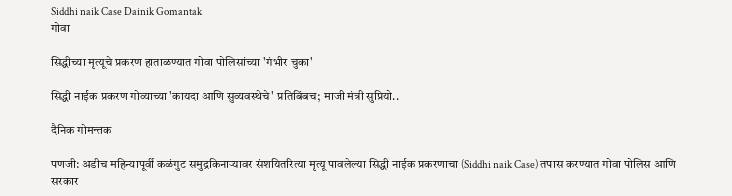Siddhi naik Case Dainik Gomantak
गोवा

सिद्धीच्या मृत्यूचे प्रकरण हाताळण्यात गोवा पोलिसांच्या 'गंभीर चुका'

सिद्धी नाईक प्रकरण गोव्याच्या 'कायदा आणि सुव्यवस्थेचे' प्रतिबिंबच; माजी मंत्री सुप्रियो..

दैनिक गोमन्तक

पणजी: अडीच महिन्यापूर्वी कळंगुट समुद्रकिनाऱ्‍यावर संशयितरित्या मृत्यू पावलेल्या सिद्धी नाईक प्रकरणाचा (Siddhi naik Case) तपास करण्यात गोवा पोलिस आणि सरकार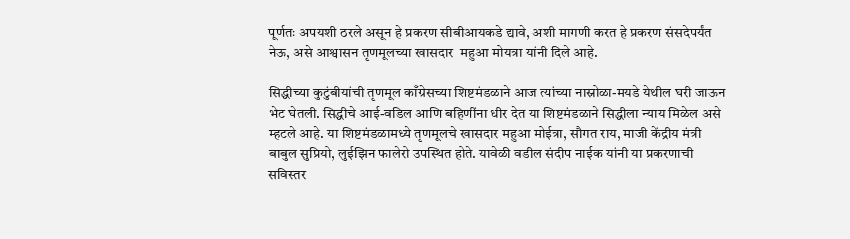पूर्णतः अपयशी ठरले असून हे प्रकरण सीबीआयकडे द्यावे, अशी मागणी करत हे प्रकरण संसदेपर्यंत नेऊ, असे आश्वासन तृणमूलच्या खासदार  महुआ मोयत्रा यांनी दिले आहे.

सिद्धीच्या कुटुंबीयांची तृणमूल काँग्रेसच्या शिष्टमंडळाने आज त्यांच्या नास्नोळा-मयडे येथील घरी जाऊन भेट घेतली. सिद्धीचे आई-वडिल आणि बहिणींना धीर देत या शिष्टमंडळाने सिद्धीला न्याय मिळेल असे म्हटले आहे. या शिष्टमंडळामध्ये तृणमूलचे खासदार महुआ मोईत्रा, सौगत राय, माजी केंद्रीय मंत्री बाबुल सुप्रियो, लुईझिन फालेरो उपस्थित होते. यावेळी वडील संदीप नाईक यांनी या प्रकरणाची सविस्तर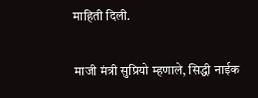माहिती दिली.

माजी मंत्री सुप्रियो म्हणाले, सिद्धी नाईक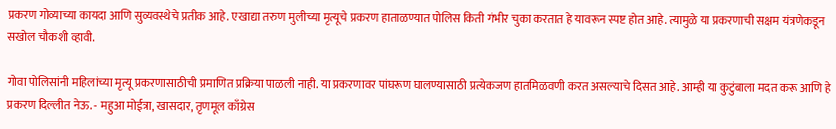प्रकरण गोव्याच्या कायदा आणि सुव्यवस्थेचे प्रतीक आहे. एखाद्या तरुण मुलीच्या मृत्यूचे प्रकरण हाताळण्यात पोलिस किती गंभीर चुका करतात हे यावरून स्पष्ट होत आहे. त्यामुळे या प्रकरणाची सक्षम यंत्रणेकडून सखोल चौकशी व्हावी.

गोवा पोलिसांनी महिलांच्या मृत्यू प्रकरणासाठीची प्रमाणित प्रक्रिया पाळली नाही. या प्रकरणावर पांघरूण घालण्यासाठी प्रत्येकजण हातमिळवणी करत असल्याचे दिसत आहे. आम्ही या कुटुंबाला मदत करू आणि हे प्रकरण दिल्लीत नेऊ. - महुआ मोईत्रा, खासदार, तृणमूल काँग्रेस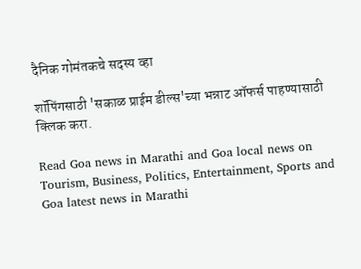दैनिक गोमंतकचे सदस्य व्हा

शॉपिंगसाठी 'सकाळ प्राईम डील्स'च्या भन्नाट ऑफर्स पाहण्यासाठी क्लिक करा.

Read Goa news in Marathi and Goa local news on Tourism, Business, Politics, Entertainment, Sports and Goa latest news in Marathi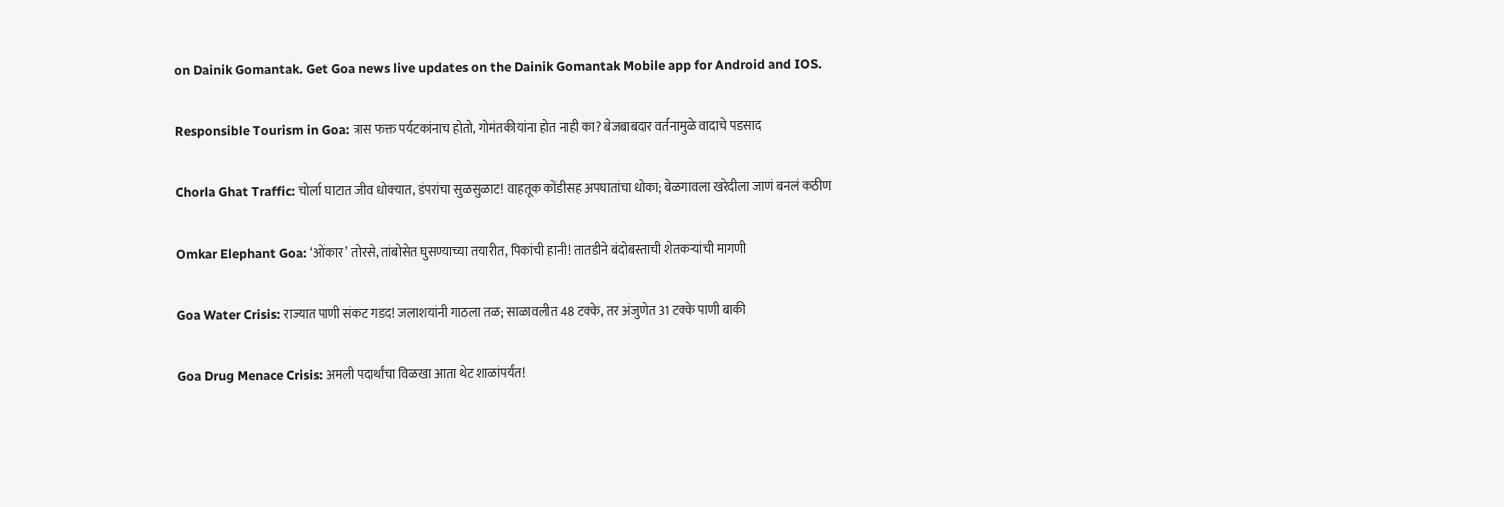on Dainik Gomantak. Get Goa news live updates on the Dainik Gomantak Mobile app for Android and IOS.

Responsible Tourism in Goa: त्रास फक्त पर्यटकांनाच होतो, गोमंतकीयांना होत नाही का? बेजबाबदार वर्तनामुळे वादाचे पडसाद

Chorla Ghat Traffic: चोर्ला घाटात जीव धोक्‍यात, डंपरांचा सुळसुळाट! वाहतूक कोंडीसह अपघातांचा धोका; बेळगावला खरेदीला जाणं बनलं कठीण

Omkar Elephant Goa: ‘ओंकार’ तोरसे, तांबोसेत घुसण्याच्या तयारीत, पिकांची हानी! तातडीने बंदोबस्ताची शेतकऱ्यांची मागणी

Goa Water Crisis: राज्यात पाणी संकट गडद! जलाशयांनी गाठला तळ; साळावलीत 48 टक्के, तर अंजुणेत 31 टक्के पाणी बाकी

Goa Drug Menace Crisis: अमली पदार्थांचा विळखा आता थेट शाळांपर्यंत!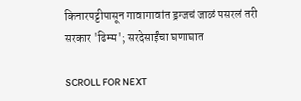किनारपट्टीपासून गावागावांत ड्रग्जचं जाळं पसरलं तरी सरकार 'ढिम्म'; सरदेसाईंचा घणाघात

SCROLL FOR NEXT